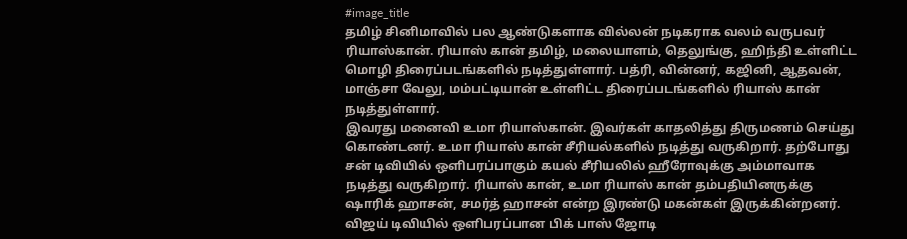#image_title
தமிழ் சினிமாவில் பல ஆண்டுகளாக வில்லன் நடிகராக வலம் வருபவர் ரியாஸ்கான். ரியாஸ் கான் தமிழ், மலையாளம், தெலுங்கு, ஹிந்தி உள்ளிட்ட மொழி திரைப்படங்களில் நடித்துள்ளார். பத்ரி, வின்னர், கஜினி, ஆதவன், மாஞ்சா வேலு, மம்பட்டியான் உள்ளிட்ட திரைப்படங்களில் ரியாஸ் கான் நடித்துள்ளார்.
இவரது மனைவி உமா ரியாஸ்கான். இவர்கள் காதலித்து திருமணம் செய்து கொண்டனர். உமா ரியாஸ் கான் சீரியல்களில் நடித்து வருகிறார். தற்போது சன் டிவியில் ஒளிபரப்பாகும் கயல் சீரியலில் ஹீரோவுக்கு அம்மாவாக நடித்து வருகிறார். ரியாஸ் கான், உமா ரியாஸ் கான் தம்பதியினருக்கு ஷாரிக் ஹாசன், சமர்த் ஹாசன் என்ற இரண்டு மகன்கள் இருக்கின்றனர்.
விஜய் டிவியில் ஒளிபரப்பான பிக் பாஸ் ஜோடி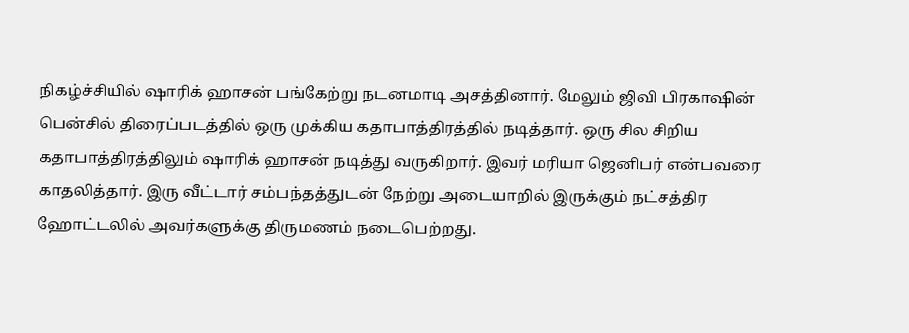நிகழ்ச்சியில் ஷாரிக் ஹாசன் பங்கேற்று நடனமாடி அசத்தினார். மேலும் ஜிவி பிரகாஷின் பென்சில் திரைப்படத்தில் ஒரு முக்கிய கதாபாத்திரத்தில் நடித்தார். ஒரு சில சிறிய கதாபாத்திரத்திலும் ஷாரிக் ஹாசன் நடித்து வருகிறார். இவர் மரியா ஜெனிபர் என்பவரை காதலித்தார். இரு வீட்டார் சம்பந்தத்துடன் நேற்று அடையாறில் இருக்கும் நட்சத்திர ஹோட்டலில் அவர்களுக்கு திருமணம் நடைபெற்றது.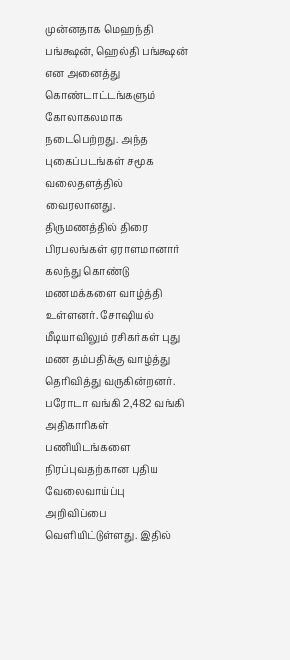முன்னதாக மெஹந்தி பங்க்ஷன், ஹெல்தி பங்க்ஷன் என அனைத்து கொண்டாட்டங்களும் கோலாகலமாக நடைபெற்றது. அந்த புகைப்படங்கள் சமூக வலைதளத்தில் வைரலானது. திருமணத்தில் திரை பிரபலங்கள் ஏராளமானார் கலந்து கொண்டு மணமக்களை வாழ்த்தி உள்ளனர். சோஷியல் மீடியாவிலும் ரசிகர்கள் புது மண தம்பதிக்கு வாழ்த்து தெரிவித்து வருகின்றனர்.
பரோடா வங்கி 2,482 வங்கி அதிகாரிகள் பணியிடங்களை நிரப்புவதற்கான புதிய வேலைவாய்ப்பு அறிவிப்பை வெளியிட்டுள்ளது. இதில்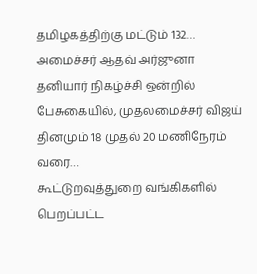தமிழகத்திற்கு மட்டும் 132…
அமைச்சர் ஆதவ் அர்ஜுனா தனியார் நிகழ்ச்சி ஒன்றில் பேசுகையில், முதலமைச்சர் விஜய் தினமும் 18 முதல் 20 மணிநேரம் வரை…
கூட்டுறவுத்துறை வங்கிகளில் பெறப்பட்ட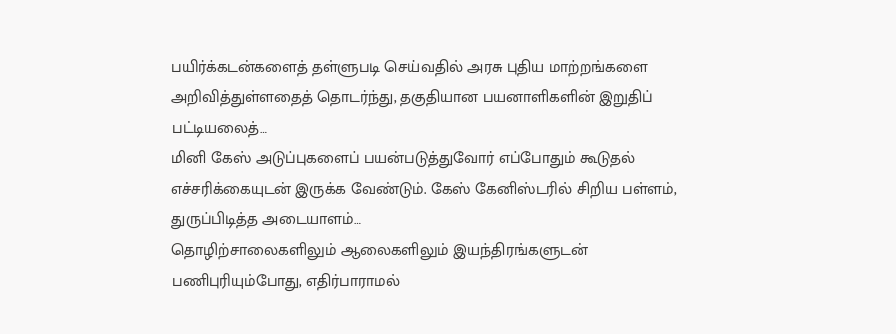பயிர்க்கடன்களைத் தள்ளுபடி செய்வதில் அரசு புதிய மாற்றங்களை அறிவித்துள்ளதைத் தொடர்ந்து, தகுதியான பயனாளிகளின் இறுதிப் பட்டியலைத்…
மினி கேஸ் அடுப்புகளைப் பயன்படுத்துவோர் எப்போதும் கூடுதல் எச்சரிக்கையுடன் இருக்க வேண்டும். கேஸ் கேனிஸ்டரில் சிறிய பள்ளம், துருப்பிடித்த அடையாளம்…
தொழிற்சாலைகளிலும் ஆலைகளிலும் இயந்திரங்களுடன் பணிபுரியும்போது, எதிர்பாராமல்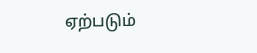ஏற்படும்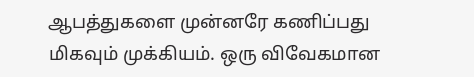ஆபத்துகளை முன்னரே கணிப்பது மிகவும் முக்கியம். ஒரு விவேகமான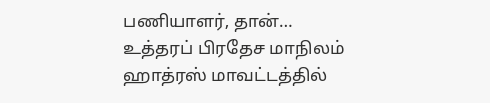பணியாளர், தான்…
உத்தரப் பிரதேச மாநிலம் ஹாத்ரஸ் மாவட்டத்தில்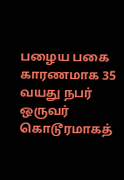பழைய பகை காரணமாக 35 வயது நபர் ஒருவர் கொடூரமாகத்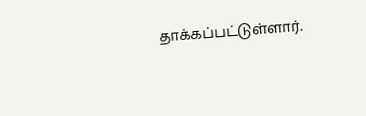தாக்கப்பட்டுள்ளார்.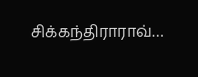சிக்கந்திராராவ்…